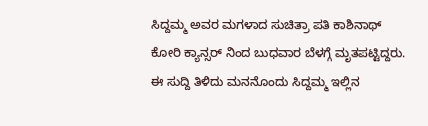ಸಿದ್ದಮ್ಮ ಅವರ ಮಗಳಾದ ಸುಚಿತ್ರಾ ಪತಿ ಕಾಶಿನಾಥ್ ಕೋರಿ ಕ್ಯಾನ್ಸರ್ ನಿಂದ ಬುಧವಾರ ಬೆಳಗ್ಗೆ ಮೃತಪಟ್ಟಿದ್ದರು. ಈ ಸುದ್ದಿ ತಿಳಿದು ಮನನೊಂದು ಸಿದ್ದಮ್ಮ ಇಲ್ಲಿನ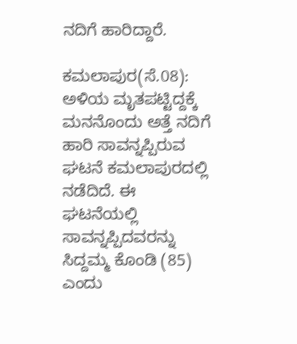ನದಿಗೆ ಹಾರಿದ್ದಾರೆ.

ಕಮಲಾಪುರ(ಸೆ.08): ಅಳಿಯ ಮೃತಪಟ್ಟಿದ್ದಕ್ಕೆ ಮನನೊಂದು ಅತ್ತೆ ನದಿಗೆ ಹಾರಿ ಸಾವನ್ನಪ್ಪಿರುವ ಘಟನೆ ಕಮಲಾಪುರದಲ್ಲಿ ನಡೆದಿದೆ. ಈ ಘಟನೆಯಲ್ಲಿ ಸಾವನ್ನಪ್ಪಿದವರನ್ನು ಸಿದ್ದಮ್ಮ ಕೊಂಡಿ (85) ಎಂದು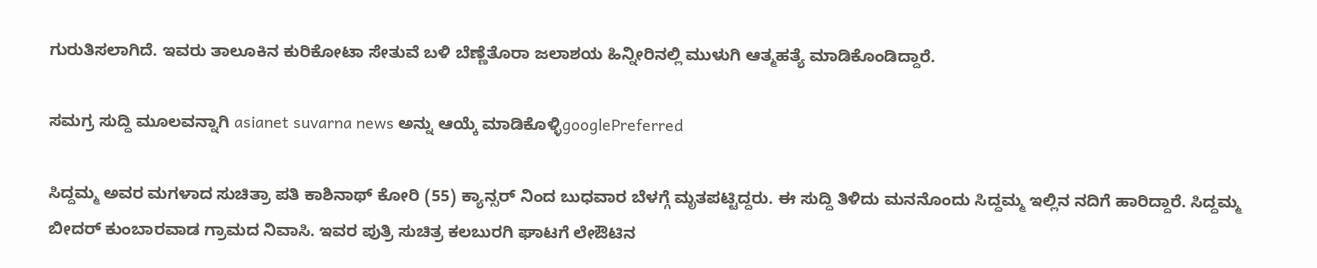ಗುರುತಿಸಲಾಗಿದೆ. ಇವರು ತಾಲೂಕಿನ ಕುರಿಕೋಟಾ ಸೇತುವೆ ಬಳಿ ಬೆಣ್ಣೆತೊರಾ ಜಲಾಶಯ ಹಿನ್ನೀರಿನಲ್ಲಿ ಮುಳುಗಿ ಆತ್ಮಹತ್ಯೆ ಮಾಡಿಕೊಂಡಿದ್ದಾರೆ.

ಸಮಗ್ರ ಸುದ್ದಿ ಮೂಲವನ್ನಾಗಿ asianet suvarna news ಅನ್ನು ಆಯ್ಕೆ ಮಾಡಿಕೊಳ್ಳಿgooglePreferred

ಸಿದ್ದಮ್ಮ ಅವರ ಮಗಳಾದ ಸುಚಿತ್ರಾ ಪತಿ ಕಾಶಿನಾಥ್ ಕೋರಿ (55) ಕ್ಯಾನ್ಸರ್ ನಿಂದ ಬುಧವಾರ ಬೆಳಗ್ಗೆ ಮೃತಪಟ್ಟಿದ್ದರು. ಈ ಸುದ್ದಿ ತಿಳಿದು ಮನನೊಂದು ಸಿದ್ದಮ್ಮ ಇಲ್ಲಿನ ನದಿಗೆ ಹಾರಿದ್ದಾರೆ. ಸಿದ್ದಮ್ಮ ಬೀದರ್ ಕುಂಬಾರವಾಡ ಗ್ರಾಮದ ನಿವಾಸಿ. ಇವರ ಪುತ್ರಿ ಸುಚಿತ್ರ ಕಲಬುರಗಿ ಘಾಟಗೆ ಲೇಔಟಿನ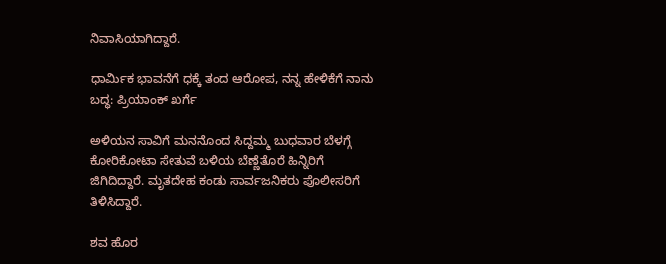ನಿವಾಸಿಯಾಗಿದ್ದಾರೆ.

ಧಾರ್ಮಿಕ ಭಾವನೆಗೆ ಧಕ್ಕೆ ತಂದ ಆರೋಪ, ನನ್ನ ಹೇಳಿಕೆಗೆ ನಾನು ಬದ್ಧ: ಪ್ರಿಯಾಂಕ್ ಖರ್ಗೆ

ಅಳಿಯನ ಸಾವಿಗೆ ಮನನೊಂದ ಸಿದ್ದಮ್ಮ ಬುಧವಾರ ಬೆಳಗ್ಗೆ ಕೋರಿಕೋಟಾ ಸೇತುವೆ ಬಳಿಯ ಬೆಣ್ಣೆತೊರೆ ಹಿನ್ನಿರಿಗೆ ಜಿಗಿದಿದ್ದಾರೆ. ಮೃತದೇಹ ಕಂಡು ಸಾರ್ವಜನಿಕರು ಪೊಲೀಸರಿಗೆ ತಿಳಿಸಿದ್ದಾರೆ.

ಶವ ಹೊರ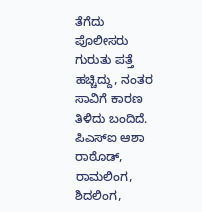ತೆಗೆದು ಪೊಲೀಸರು ಗುರುತು ಪತ್ತೆ ಹಚ್ಚಿದ್ದು, ನಂತರ ಸಾವಿಗೆ ಕಾರಣ ತಿಳಿದು ಬಂದಿದೆ. ಪಿಎಸ್ಐ ಆಶಾ ರಾಠೊಡ್, ರಾಮಲಿಂಗ, ಶಿದಲಿಂಗ,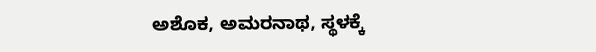ಅಶೊಕ, ಅಮರನಾಥ, ಸ್ಥಳಕ್ಕೆ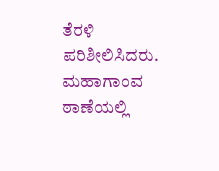ತೆರಳಿ ಪರಿಶೀಲಿಸಿದರು. ಮಹಾಗಾಂವ ಠಾಣೆಯಲ್ಲಿ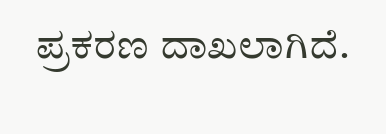ಪ್ರಕರಣ ದಾಖಲಾಗಿದೆ.